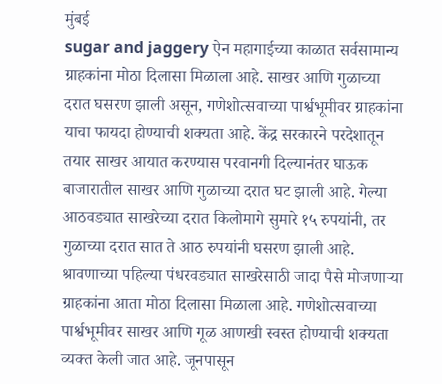मुंबई
sugar and jaggery ऐन महागाईच्या काळात सर्वसामान्य ग्राहकांना मोठा दिलासा मिळाला आहे. साखर आणि गुळाच्या दरात घसरण झाली असून, गणेशोत्सवाच्या पार्श्वभूमीवर ग्राहकांना याचा फायदा होण्याची शक्यता आहे. केंद्र सरकारने परदेशातून तयार साखर आयात करण्यास परवानगी दिल्यानंतर घाऊक बाजारातील साखर आणि गुळाच्या दरात घट झाली आहे. गेल्या आठवड्यात साखरेच्या दरात किलोमागे सुमारे १५ रुपयांनी, तर गुळाच्या दरात सात ते आठ रुपयांनी घसरण झाली आहे.
श्रावणाच्या पहिल्या पंधरवड्यात साखरेसाठी जादा पैसे मोजणाऱ्या ग्राहकांना आता मोठा दिलासा मिळाला आहे. गणेशोत्सवाच्या पार्श्वभूमीवर साखर आणि गूळ आणखी स्वस्त होण्याची शक्यता व्यक्त केली जात आहे. जूनपासून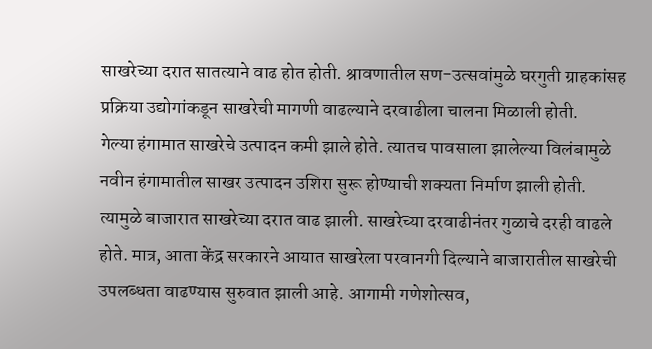साखरेच्या दरात सातत्याने वाढ होत होती. श्रावणातील सण-उत्सवांमुळे घरगुती ग्राहकांसह प्रक्रिया उद्योगांकडून साखरेची मागणी वाढल्याने दरवाढीला चालना मिळाली होती.
गेल्या हंगामात साखरेचे उत्पादन कमी झाले होते. त्यातच पावसाला झालेल्या विलंबामुळे नवीन हंगामातील साखर उत्पादन उशिरा सुरू होण्याची शक्यता निर्माण झाली होती. त्यामुळे बाजारात साखरेच्या दरात वाढ झाली. साखरेच्या दरवाढीनंतर गुळाचे दरही वाढले होते. मात्र, आता केंद्र सरकारने आयात साखरेला परवानगी दिल्याने बाजारातील साखरेची उपलब्धता वाढण्यास सुरुवात झाली आहे. आगामी गणेशोत्सव,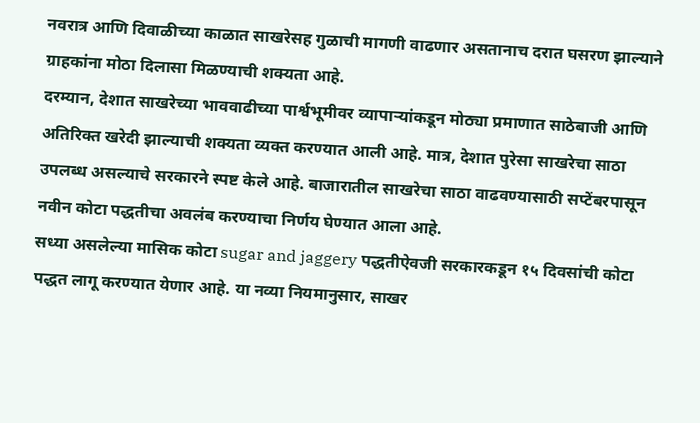नवरात्र आणि दिवाळीच्या काळात साखरेसह गुळाची मागणी वाढणार असतानाच दरात घसरण झाल्याने ग्राहकांना मोठा दिलासा मिळण्याची शक्यता आहे.
दरम्यान, देशात साखरेच्या भाववाढीच्या पार्श्वभूमीवर व्यापाऱ्यांकडून मोठ्या प्रमाणात साठेबाजी आणि अतिरिक्त खरेदी झाल्याची शक्यता व्यक्त करण्यात आली आहे. मात्र, देशात पुरेसा साखरेचा साठा उपलब्ध असल्याचे सरकारने स्पष्ट केले आहे. बाजारातील साखरेचा साठा वाढवण्यासाठी सप्टेंबरपासून नवीन कोटा पद्धतीचा अवलंब करण्याचा निर्णय घेण्यात आला आहे.
सध्या असलेल्या मासिक कोटा sugar and jaggery पद्धतीऐवजी सरकारकडून १५ दिवसांची कोटा पद्धत लागू करण्यात येणार आहे. या नव्या नियमानुसार, साखर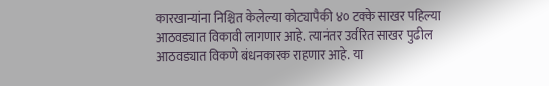कारखान्यांना निश्चित केलेल्या कोट्यापैकी ४० टक्के साखर पहिल्या आठवड्यात विकावी लागणार आहे. त्यानंतर उर्वरित साखर पुढील आठवड्यात विकणे बंधनकारक राहणार आहे. या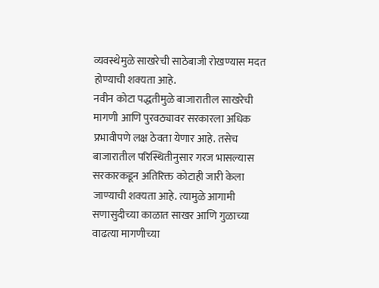व्यवस्थेमुळे साखरेची साठेबाजी रोखण्यास मदत होण्याची शक्यता आहे.
नवीन कोटा पद्धतीमुळे बाजारातील साखरेची मागणी आणि पुरवठ्यावर सरकारला अधिक प्रभावीपणे लक्ष ठेवता येणार आहे. तसेच बाजारातील परिस्थितीनुसार गरज भासल्यास सरकारकडून अतिरिक्त कोटाही जारी केला जाण्याची शक्यता आहे. त्यामुळे आगामी सणासुदीच्या काळात साखर आणि गुळाच्या वाढत्या मागणीच्या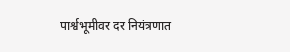पार्श्वभूमीवर दर नियंत्रणात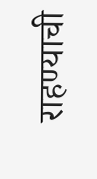राहण्याची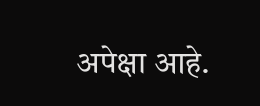अपेक्षा आहे.